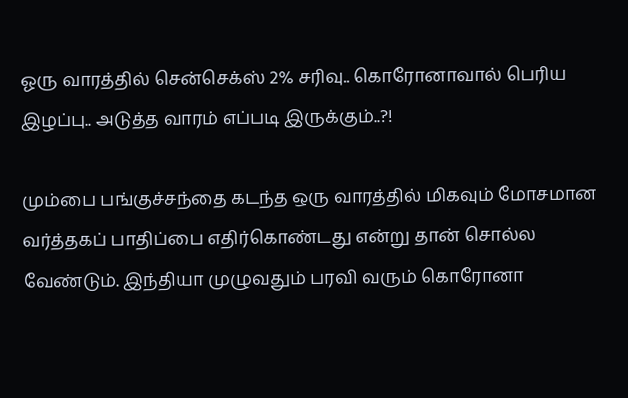ஓரு வாரத்தில் சென்செக்ஸ் 2% சரிவு.. கொரோனாவால் பெரிய இழப்பு.. அடுத்த வாரம் எப்படி இருக்கும்..?!

மும்பை பங்குச்சந்தை கடந்த ஒரு வாரத்தில் மிகவும் மோசமான வர்த்தகப் பாதிப்பை எதிர்கொண்டது என்று தான் சொல்ல வேண்டும். இந்தியா முழுவதும் பரவி வரும் கொரோனா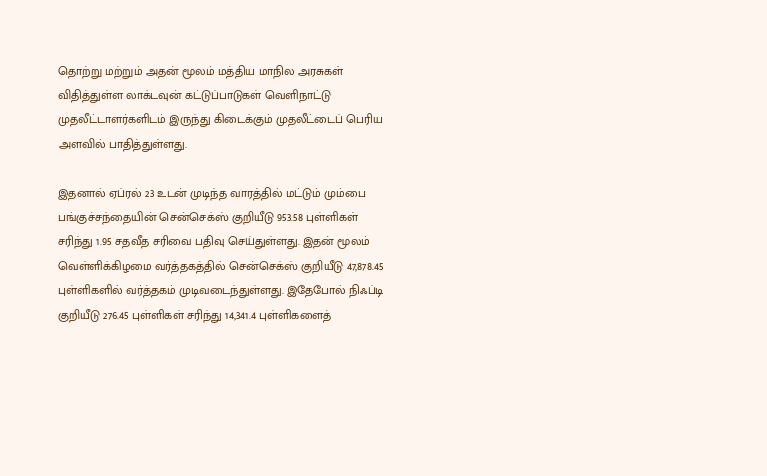தொற்று மற்றும் அதன் மூலம் மத்திய மாநில அரசுகள் விதித்துள்ள லாக்டவுன் கட்டுப்பாடுகள் வெளிநாட்டு முதலீட்டாளர்களிடம் இருந்து கிடைக்கும் முதலீட்டைப் பெரிய அளவில் பாதித்துள்ளது.

இதனால் ஏப்ரல் 23 உடன் முடிந்த வாரத்தில் மட்டும் மும்பை பங்குச்சந்தையின் சென்செக்ஸ் குறியீடு 953.58 புள்ளிகள் சரிந்து 1.95 சதவீத சரிவை பதிவு செய்துள்ளது. இதன் மூலம் வெள்ளிக்கிழமை வர்த்தகத்தில் சென்செக்ஸ் குறியீடு 47,878.45 புள்ளிகளில் வர்த்தகம் முடிவடைந்துள்ளது. இதேபோல் நிஃப்டி குறியீடு 276.45 புள்ளிகள் சரிந்து 14,341.4 புள்ளிகளைத்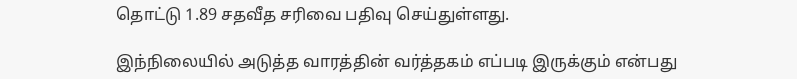தொட்டு 1.89 சதவீத சரிவை பதிவு செய்துள்ளது.

இந்நிலையில் அடுத்த வாரத்தின் வர்த்தகம் எப்படி இருக்கும் என்பது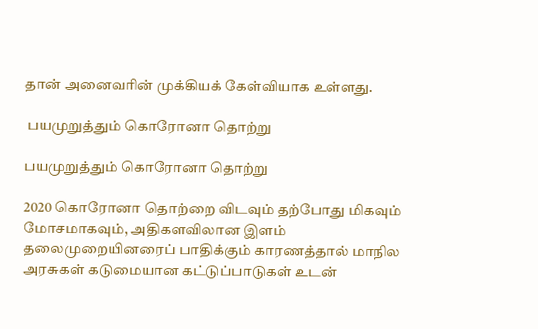தான் அனைவரின் முக்கியக் கேள்வியாக உள்ளது.

 பயமுறுத்தும் கொரோனா தொற்று

பயமுறுத்தும் கொரோனா தொற்று

2020 கொரோனா தொற்றை விடவும் தற்போது மிகவும் மோசமாகவும், அதிகளவிலான இளம் தலைமுறையினரைப் பாதிக்கும் காரணத்தால் மாநில அரசுகள் கடுமையான கட்டுப்பாடுகள் உடன்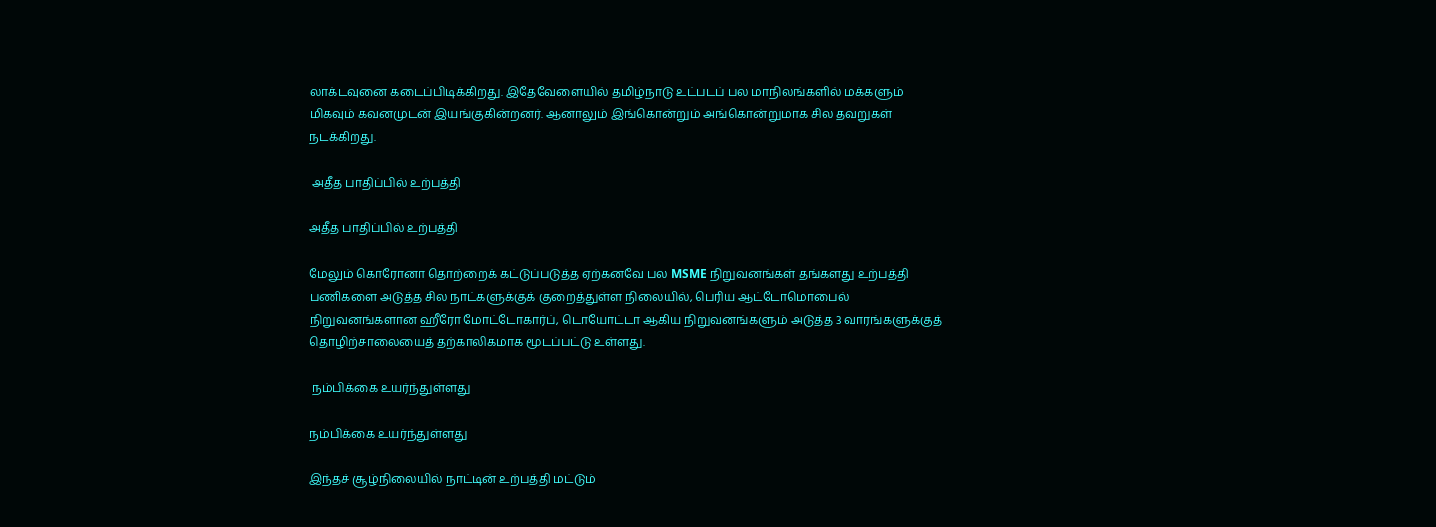லாக்டவுனை கடைப்பிடிக்கிறது. இதேவேளையில் தமிழ்நாடு உட்படப் பல மாநிலங்களில் மக்களும் மிகவும் கவனமுடன் இயங்குகின்றனர். ஆனாலும் இங்கொன்றும் அங்கொன்றுமாக சில தவறுகள் நடக்கிறது.

 அதீத பாதிப்பில் உற்பத்தி

அதீத பாதிப்பில் உற்பத்தி

மேலும் கொரோனா தொற்றைக் கட்டுப்படுத்த ஏற்கனவே பல MSME நிறுவனங்கள் தங்களது உற்பத்தி பணிகளை அடுத்த சில நாட்களுக்குக் குறைத்துள்ள நிலையில், பெரிய ஆட்டோமொபைல் நிறுவனங்களான ஹீரோ மோட்டோகார்ப், டொயோட்டா ஆகிய நிறுவனங்களும் அடுத்த 3 வாரங்களுக்குத் தொழிற்சாலையைத் தற்காலிகமாக மூடப்பட்டு உள்ளது.

 நம்பிக்கை உயர்ந்துள்ளது

நம்பிக்கை உயர்ந்துள்ளது

இந்தச் சூழ்நிலையில் நாட்டின் உற்பத்தி மட்டும்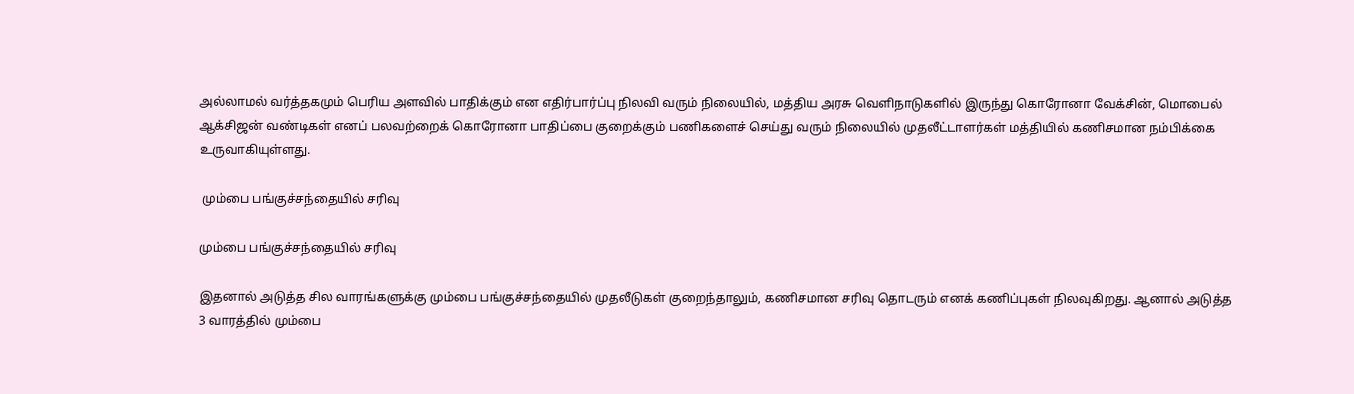அல்லாமல் வர்த்தகமும் பெரிய அளவில் பாதிக்கும் என எதிர்பார்ப்பு நிலவி வரும் நிலையில், மத்திய அரசு வெளிநாடுகளில் இருந்து கொரோனா வேக்சின், மொபைல் ஆக்சிஜன் வண்டிகள் எனப் பலவற்றைக் கொரோனா பாதிப்பை குறைக்கும் பணிகளைச் செய்து வரும் நிலையில் முதலீட்டாளர்கள் மத்தியில் கணிசமான நம்பிக்கை உருவாகியுள்ளது.

 மும்பை பங்குச்சந்தையில் சரிவு

மும்பை பங்குச்சந்தையில் சரிவு

இதனால் அடுத்த சில வாரங்களுக்கு மும்பை பங்குச்சந்தையில் முதலீடுகள் குறைந்தாலும், கணிசமான சரிவு தொடரும் எனக் கணிப்புகள் நிலவுகிறது. ஆனால் அடுத்த 3 வாரத்தில் மும்பை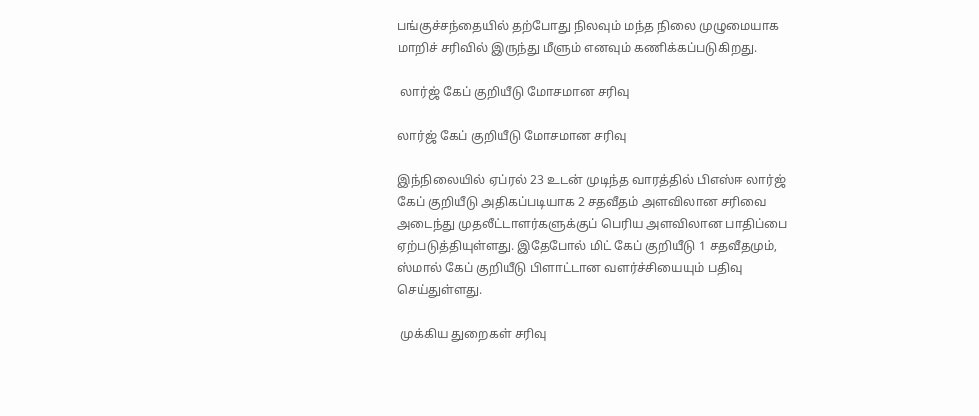பங்குச்சந்தையில் தற்போது நிலவும் மந்த நிலை முழுமையாக மாறிச் சரிவில் இருந்து மீளும் எனவும் கணிக்கப்படுகிறது.

 லார்ஜ் கேப் குறியீடு மோசமான சரிவு

லார்ஜ் கேப் குறியீடு மோசமான சரிவு

இந்நிலையில் ஏப்ரல் 23 உடன் முடிந்த வாரத்தில் பிஎஸ்ஈ லார்ஜ் கேப் குறியீடு அதிகப்படியாக 2 சதவீதம் அளவிலான சரிவை அடைந்து முதலீட்டாளர்களுக்குப் பெரிய அளவிலான பாதிப்பை ஏற்படுத்தியுள்ளது. இதேபோல் மிட் கேப் குறியீடு 1 சதவீதமும், ஸ்மால் கேப் குறியீடு பிளாட்டான வளர்ச்சியையும் பதிவு செய்துள்ளது.

 முக்கிய துறைகள் சரிவு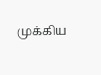முக்கிய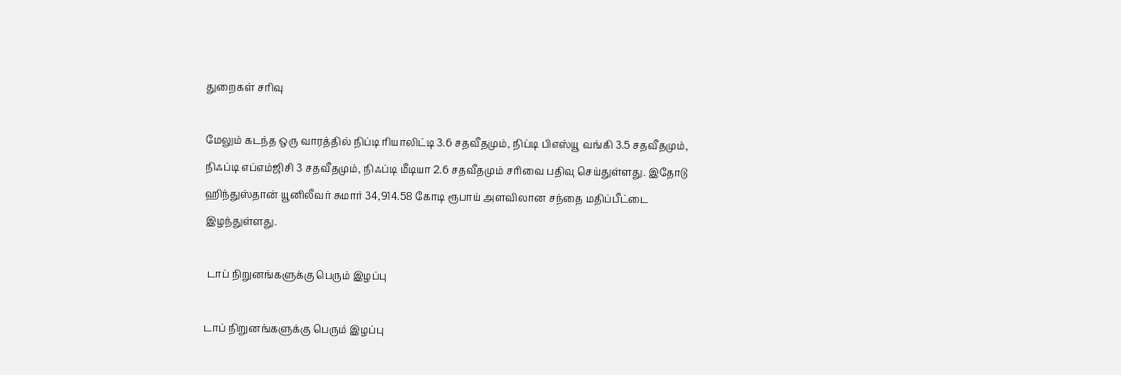துறைகள் சரிவு

மேலும் கடந்த ஒரு வாரத்தில் நிப்டி ரியாலிட்டி 3.6 சதவீதமும், நிப்டி பிஎஸ்யூ வங்கி 3.5 சதவீதமும், நிஃப்டி எப்எம்ஜிசி 3 சதவீதமும், நிஃப்டி மீடியா 2.6 சதவீதமும் சரிவை பதிவு செய்துள்ளது. இதோடு ஹிந்துஸ்தான் யூனிலீவர் சுமார் 34,914.58 கோடி ரூபாய் அளவிலான சந்தை மதிப்பீட்டை இழந்துள்ளது.

 டாப் நிறுனங்களுக்கு பெரும் இழப்பு

டாப் நிறுனங்களுக்கு பெரும் இழப்பு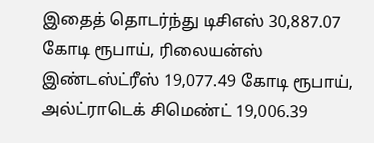இதைத் தொடர்ந்து டிசிஎஸ் 30,887.07 கோடி ரூபாய், ரிலையன்ஸ் இண்டஸ்ட்ரீஸ் 19,077.49 கோடி ரூபாய், அல்ட்ராடெக் சிமெண்ட் 19,006.39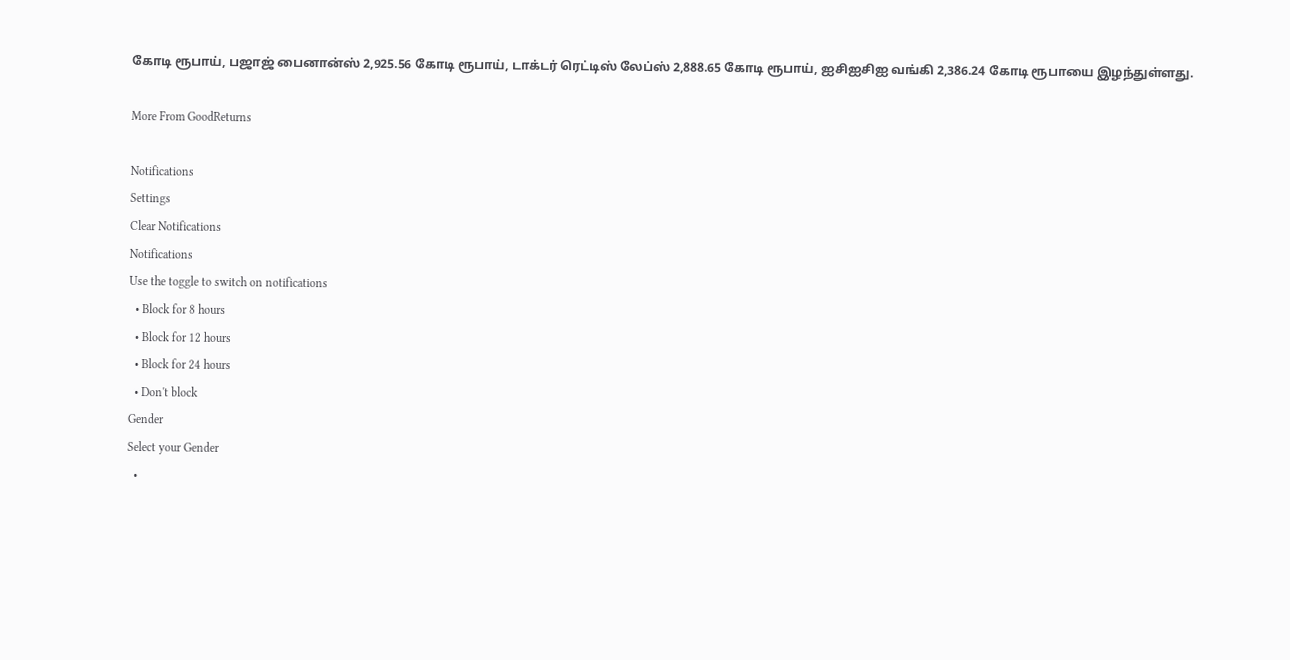கோடி ரூபாய், பஜாஜ் பைனான்ஸ் 2,925.56 கோடி ரூபாய், டாக்டர் ரெட்டிஸ் லேப்ஸ் 2,888.65 கோடி ரூபாய், ஐசிஐசிஐ வங்கி 2,386.24 கோடி ரூபாயை இழந்துள்ளது.

More From GoodReturns

Notifications
Settings
Clear Notifications
Notifications
Use the toggle to switch on notifications
  • Block for 8 hours
  • Block for 12 hours
  • Block for 24 hours
  • Don't block
Gender
Select your Gender
  •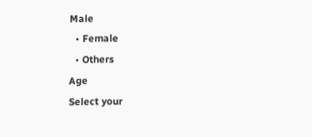Male
  • Female
  • Others
Age
Select your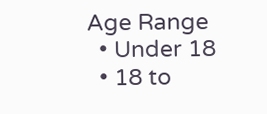Age Range
  • Under 18
  • 18 to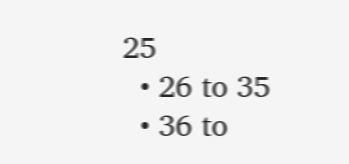25
  • 26 to 35
  • 36 to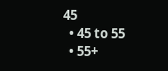45
  • 45 to 55
  • 55+